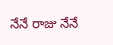నేనే రాజు నేనే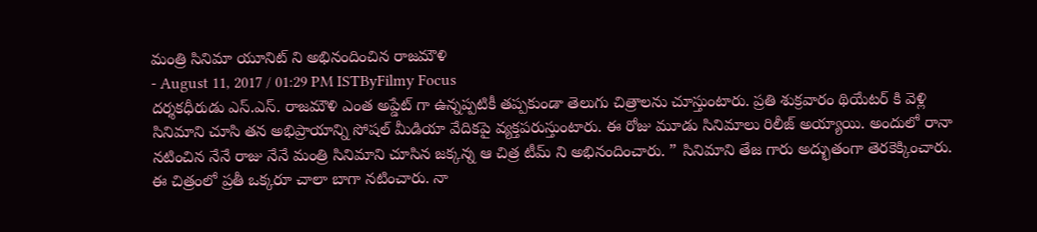మంత్రి సినిమా యూనిట్ ని అభినందించిన రాజమౌళి
- August 11, 2017 / 01:29 PM ISTByFilmy Focus
దర్శకధీరుడు ఎస్.ఎస్. రాజమౌళి ఎంత అప్డేట్ గా ఉన్నప్పటికీ తప్పకుండా తెలుగు చిత్రాలను చూస్తుంటారు. ప్రతి శుక్రవారం థియేటర్ కి వెళ్లి సినిమాని చూసి తన అభిప్రాయాన్ని సోషల్ మీడియా వేదికపై వ్యక్తపరుస్తుంటారు. ఈ రోజు మూడు సినిమాలు రిలీజ్ అయ్యాయి. అందులో రానా నటించిన నేనే రాజు నేనే మంత్రి సినిమాని చూసిన జక్కన్న ఆ చిత్ర టీమ్ ని అభినందించారు. ” సినిమాని తేజ గారు అద్భుతంగా తెరకెక్కించారు. ఈ చిత్రంలో ప్రతీ ఒక్కరూ చాలా బాగా నటించారు. నా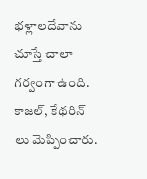భళ్లాలదేవాను చూస్తే చాలా గర్వంగా ఉంది. కాజల్, కేథరిన్ లు మెప్పించారు.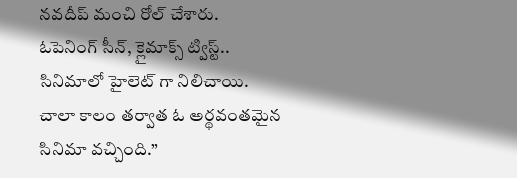నవదీప్ మంచి రోల్ చేశారు.
ఓపెనింగ్ సీన్, క్లైమాక్స్ ట్విస్ట్.. సినిమాలో హైలెట్ గా నిలిచాయి. చాలా కాలం తర్వాత ఓ అర్థవంతమైన సినిమా వచ్చింది.”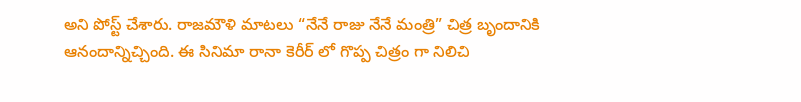అని పోస్ట్ చేశారు. రాజమౌళి మాటలు “నేనే రాజు నేనే మంత్రి” చిత్ర బృందానికి ఆనందాన్నిచ్చింది. ఈ సినిమా రానా కెరీర్ లో గొప్ప చిత్రం గా నిలిచి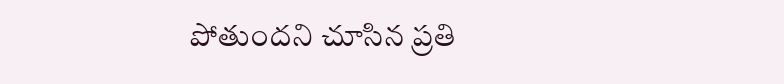పోతుందని చూసిన ప్రతి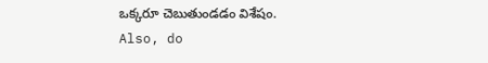ఒక్కరూ చెబుతుండడం విశేషం.
Also, do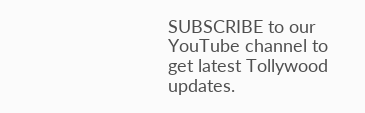SUBSCRIBE to our YouTube channel to get latest Tollywood updates.